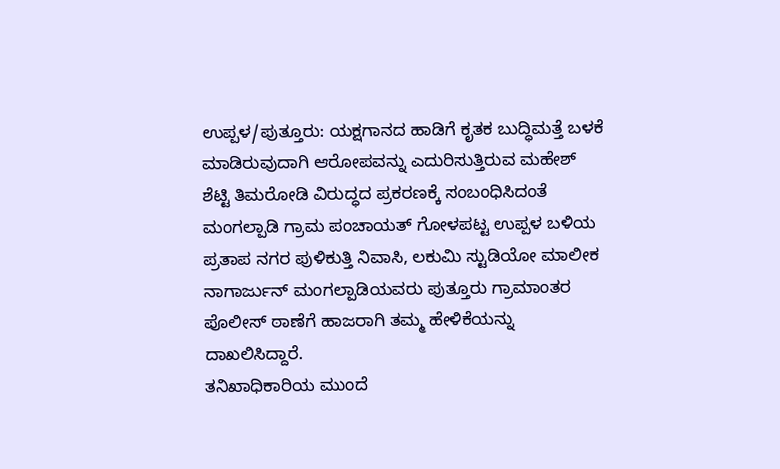ಉಪ್ಪಳ/ಪುತ್ತೂರು: ಯಕ್ಷಗಾನದ ಹಾಡಿಗೆ ಕೃತಕ ಬುದ್ಧಿಮತ್ತೆ ಬಳಕೆ ಮಾಡಿರುವುದಾಗಿ ಆರೋಪವನ್ನು ಎದುರಿಸುತ್ತಿರುವ ಮಹೇಶ್ ಶೆಟ್ಟಿ ತಿಮರೋಡಿ ವಿರುದ್ಧದ ಪ್ರಕರಣಕ್ಕೆ ಸಂಬಂಧಿಸಿದಂತೆ ಮಂಗಲ್ಪಾಡಿ ಗ್ರಾಮ ಪಂಚಾಯತ್ ಗೋಳಪಟ್ಟ ಉಪ್ಪಳ ಬಳಿಯ ಪ್ರತಾಪ ನಗರ ಪುಳಿಕುತ್ತಿ ನಿವಾಸಿ, ಲಕುಮಿ ಸ್ಟುಡಿಯೋ ಮಾಲೀಕ ನಾಗಾರ್ಜುನ್ ಮಂಗಲ್ಪಾಡಿಯವರು ಪುತ್ತೂರು ಗ್ರಾಮಾಂತರ ಪೊಲೀಸ್ ಠಾಣೆಗೆ ಹಾಜರಾಗಿ ತಮ್ಮ ಹೇಳಿಕೆಯನ್ನು ದಾಖಲಿಸಿದ್ದಾರೆ.
ತನಿಖಾಧಿಕಾರಿಯ ಮುಂದೆ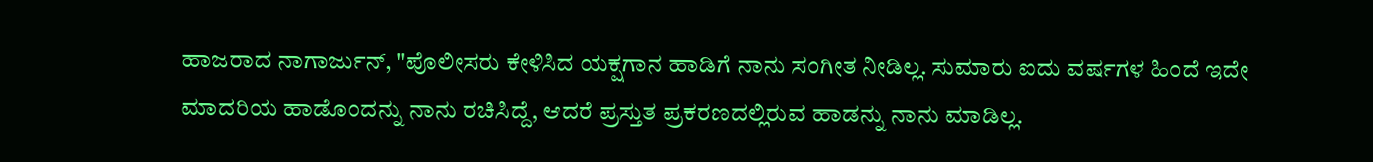ಹಾಜರಾದ ನಾಗಾರ್ಜುನ್, "ಪೊಲೀಸರು ಕೇಳಿಸಿದ ಯಕ್ಷಗಾನ ಹಾಡಿಗೆ ನಾನು ಸಂಗೀತ ನೀಡಿಲ್ಲ. ಸುಮಾರು ಐದು ವರ್ಷಗಳ ಹಿಂದೆ ಇದೇ ಮಾದರಿಯ ಹಾಡೊಂದನ್ನು ನಾನು ರಚಿಸಿದ್ದೆ, ಆದರೆ ಪ್ರಸ್ತುತ ಪ್ರಕರಣದಲ್ಲಿರುವ ಹಾಡನ್ನು ನಾನು ಮಾಡಿಲ್ಲ.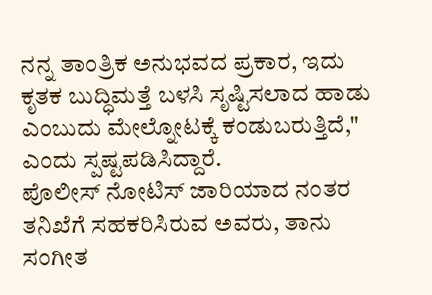ನನ್ನ ತಾಂತ್ರಿಕ ಅನುಭವದ ಪ್ರಕಾರ, ಇದು ಕೃತಕ ಬುದ್ಧಿಮತ್ತೆ ಬಳಸಿ ಸೃಷ್ಟಿಸಲಾದ ಹಾಡು ಎಂಬುದು ಮೇಲ್ನೋಟಕ್ಕೆ ಕಂಡುಬರುತ್ತಿದೆ," ಎಂದು ಸ್ಪಷ್ಟಪಡಿಸಿದ್ದಾರೆ.
ಪೊಲೀಸ್ ನೋಟಿಸ್ ಜಾರಿಯಾದ ನಂತರ ತನಿಖೆಗೆ ಸಹಕರಿಸಿರುವ ಅವರು, ತಾನು ಸಂಗೀತ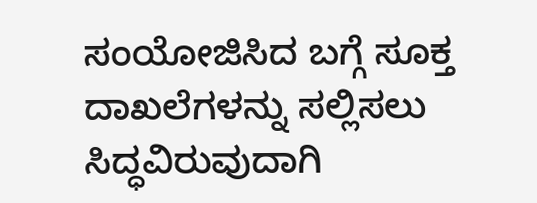ಸಂಯೋಜಿಸಿದ ಬಗ್ಗೆ ಸೂಕ್ತ ದಾಖಲೆಗಳನ್ನು ಸಲ್ಲಿಸಲು ಸಿದ್ಧವಿರುವುದಾಗಿ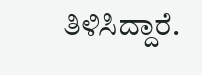ತಿಳಿಸಿದ್ದಾರೆ.